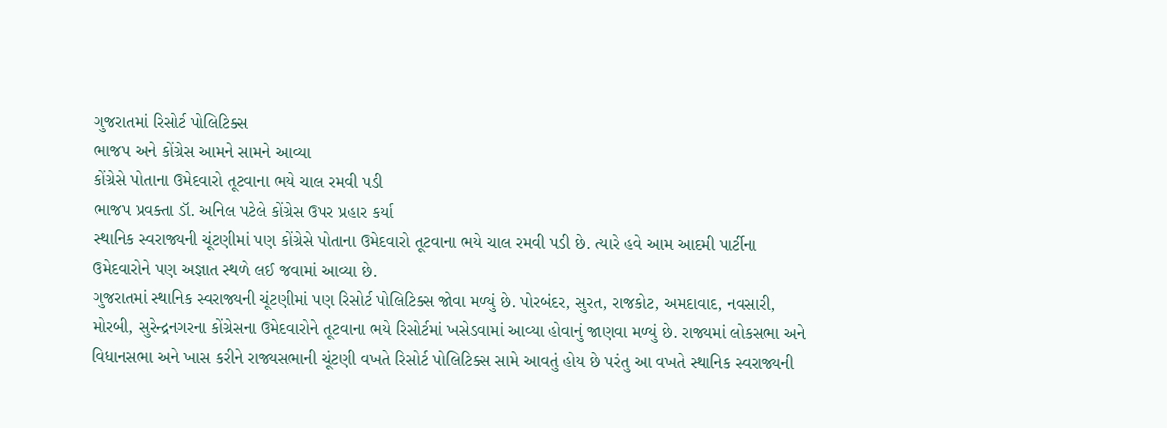ગુજરાતમાં રિસોર્ટ પોલિટિક્સ
ભાજપ અને કોંગ્રેસ આમને સામને આવ્યા
કોંગ્રેસે પોતાના ઉમેદવારો તૂટવાના ભયે ચાલ રમવી પડી
ભાજપ પ્રવક્તા ડૉ. અનિલ પટેલે કોંગ્રેસ ઉપર પ્રહાર કર્યા
સ્થાનિક સ્વરાજ્યની ચૂંટણીમાં પણ કોંગ્રેસે પોતાના ઉમેદવારો તૂટવાના ભયે ચાલ રમવી પડી છે. ત્યારે હવે આમ આદમી પાર્ટીના ઉમેદવારોને પણ અજ્ઞાત સ્થળે લઈ જવામાં આવ્યા છે.
ગુજરાતમાં સ્થાનિક સ્વરાજ્યની ચૂંટણીમાં પણ રિસોર્ટ પોલિટિક્સ જોવા મળ્યું છે. પોરબંદર, સુરત, રાજકોટ, અમદાવાદ, નવસારી, મોરબી, સુરેન્દ્રનગરના કોંગ્રેસના ઉમેદવારોને તૂટવાના ભયે રિસોર્ટમાં ખસેડવામાં આવ્યા હોવાનું જાણવા મળ્યું છે. રાજ્યમાં લોકસભા અને વિધાનસભા અને ખાસ કરીને રાજ્યસભાની ચૂંટણી વખતે રિસોર્ટ પોલિટિક્સ સામે આવતું હોય છે પરંતુ આ વખતે સ્થાનિક સ્વરાજ્યની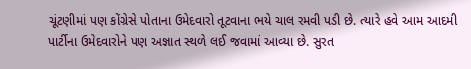ચૂંટણીમાં પણ કોંગ્રેસે પોતાના ઉમેદવારો તૂટવાના ભયે ચાલ રમવી પડી છે. ત્યારે હવે આમ આદમી પાર્ટીના ઉમેદવારોને પણ અજ્ઞાત સ્થળે લઈ જવામાં આવ્યા છે. સુરત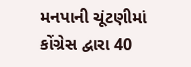મનપાની ચૂંટણીમાં કોંગ્રેસ દ્વારા 40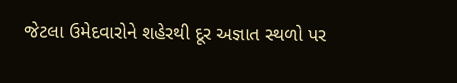જેટલા ઉમેદવારોને શહેરથી દૂર અજ્ઞાત સ્થળો પર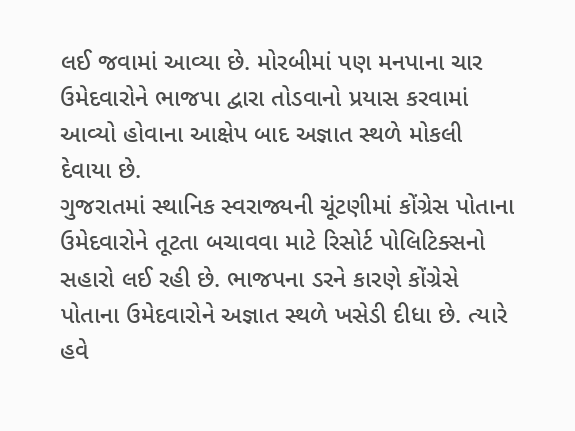લઈ જવામાં આવ્યા છે. મોરબીમાં પણ મનપાના ચાર ઉમેદવારોને ભાજપા દ્વારા તોડવાનો પ્રયાસ કરવામાં આવ્યો હોવાના આક્ષેપ બાદ અજ્ઞાત સ્થળે મોકલી દેવાયા છે.
ગુજરાતમાં સ્થાનિક સ્વરાજ્યની ચૂંટણીમાં કોંગ્રેસ પોતાના ઉમેદવારોને તૂટતા બચાવવા માટે રિસોર્ટ પોલિટિક્સનો સહારો લઈ રહી છે. ભાજપના ડરને કારણે કોંગ્રેસે પોતાના ઉમેદવારોને અજ્ઞાત સ્થળે ખસેડી દીધા છે. ત્યારે હવે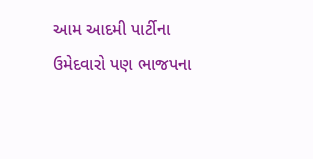આમ આદમી પાર્ટીના ઉમેદવારો પણ ભાજપના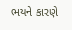ભયને કારણે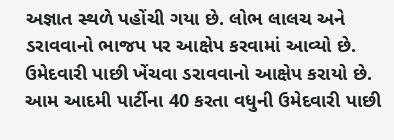અજ્ઞાત સ્થળે પહોંચી ગયા છે. લોભ લાલચ અને ડરાવવાનો ભાજપ પર આક્ષેપ કરવામાં આવ્યો છે. ઉમેદવારી પાછી ખેંચવા ડરાવવાનો આક્ષેપ કરાયો છે. આમ આદમી પાર્ટીના 40 કરતા વધુની ઉમેદવારી પાછી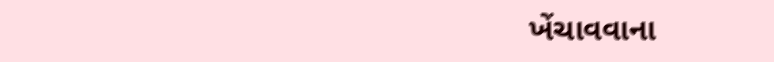ખેંચાવવાના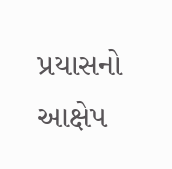પ્રયાસનો આક્ષેપ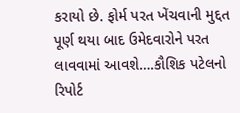કરાયો છે. ફોર્મ પરત ખેંચવાની મુદ્દત પૂર્ણ થયા બાદ ઉમેદવારોને પરત લાવવામાં આવશે….કૌશિક પટેલનો રિપોર્ટ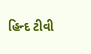હિન્દ ટીવી